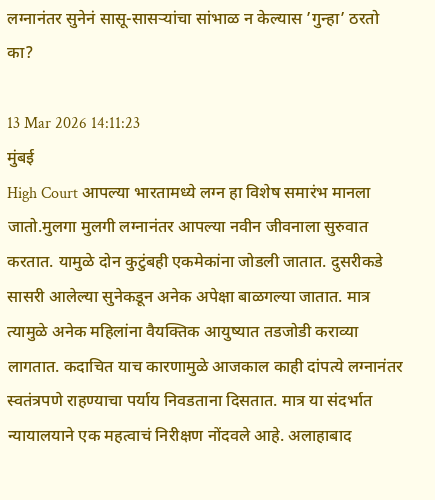लग्नानंतर सुनेनं सासू-सासऱ्यांचा सांभाळ न केल्यास ’गुन्हा’ ठरतो का?

13 Mar 2026 14:11:23
मुंबई
High Court आपल्या भारतामध्ये लग्न हा विशेष समारंभ मानला जातो.मुलगा मुलगी लग्नानंतर आपल्या नवीन जीवनाला सुरुवात करतात. यामुळे दोन कुटुंबही एकमेकांना जोडली जातात. दुसरीकडे सासरी आलेल्या सुनेकडून अनेक अपेक्षा बाळगल्या जातात. मात्र त्यामुळे अनेक महिलांना वैयक्तिक आयुष्यात तडजोडी कराव्या लागतात. कदाचित याच कारणामुळे आजकाल काही दांपत्ये लग्नानंतर स्वतंत्रपणे राहण्याचा पर्याय निवडताना दिसतात. मात्र या संदर्भात न्यायालयाने एक महत्वाचं निरीक्षण नोंदवले आहे. अलाहाबाद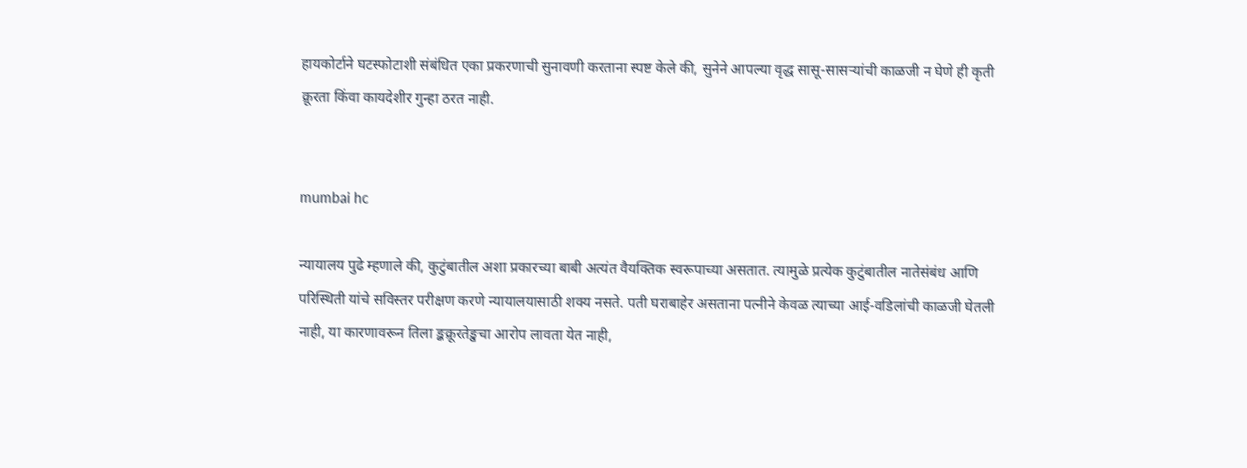हायकोर्टाने घटस्फोटाशी संबंधित एका प्रकरणाची सुनावणी करताना स्पष्ट केले की, सुनेने आपल्या वृद्ध सासू-सासऱ्यांची काळजी न घेणे ही कृती क्रूरता किंवा कायदेशीर गुन्हा ठरत नाही.


mumbai hc

न्यायालय पुढे म्हणाले की, कुटुंबातील अशा प्रकारच्या बाबी अत्यंत वैयक्तिक स्वरूपाच्या असतात. त्यामुळे प्रत्येक कुटुंबातील नातेसंबंध आणि परिस्थिती यांचे सविस्तर परीक्षण करणे न्यायालयासाठी शक्य नसते. पती घराबाहेर असताना पत्नीने केवळ त्याच्या आई-वडिलांची काळजी घेतली नाही, या कारणावरून तिला ङ्कक्रूरतेङ्खचा आरोप लावता येत नाही,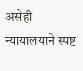असेही न्यायालयाने स्पष्ट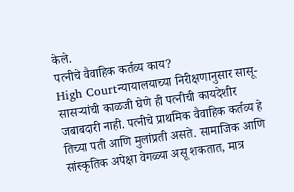केले.
पत्नीचे वैवाहिक कर्तव्य काय?
High Courtन्यायालयाच्या निरीक्षणानुसार सासू-सासऱ्यांची काळजी घेणे ही पत्नीची कायदेशीर जबाबदारी नाही. पत्नीचे प्राथमिक वैवाहिक कर्तव्य हे तिच्या पती आणि मुलांप्रती असते. सामाजिक आणि सांस्कृतिक अपेक्षा वेगळ्या असू शकतात, मात्र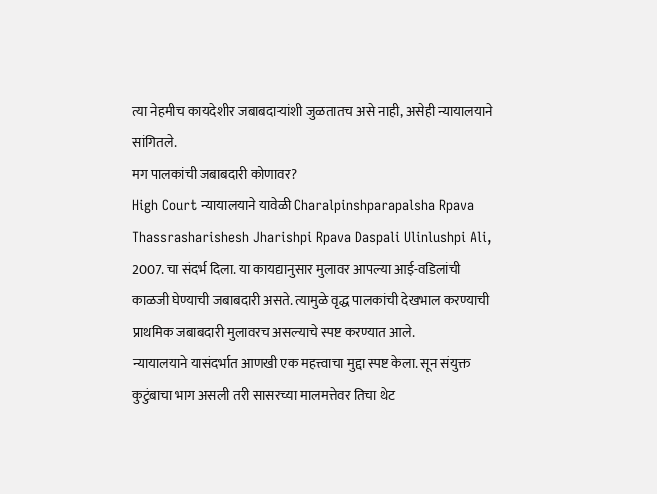त्या नेहमीच कायदेशीर जबाबदाऱ्यांशी जुळतातच असे नाही, असेही न्यायालयाने सांगितले.
मग पालकांची जबाबदारी कोणावर?
High Court न्यायालयाने यावेळी Charalpinshparapalsha Rpava Thassrasharishesh Jharishpi Rpava Daspali Ulinlushpi Ali, 2007. चा संदर्भ दिला. या कायद्यानुसार मुलावर आपल्या आई-वडिलांची काळजी घेण्याची जबाबदारी असते. त्यामुळे वृद्ध पालकांची देखभाल करण्याची प्राथमिक जबाबदारी मुलावरच असल्याचे स्पष्ट करण्यात आले.
न्यायालयाने यासंदर्भात आणखी एक महत्त्वाचा मुद्दा स्पष्ट केला. सून संयुक्त कुटुंबाचा भाग असली तरी सासरच्या मालमत्तेवर तिचा थेट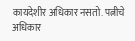कायदेशीर अधिकार नसतो. पत्नीचे अधिकार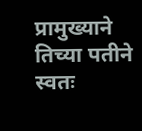प्रामुख्याने तिच्या पतीने स्वतः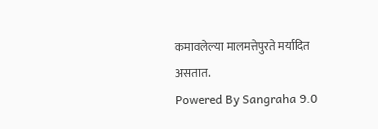कमावलेल्या मालमत्तेपुरते मर्यादित असतात.
Powered By Sangraha 9.0